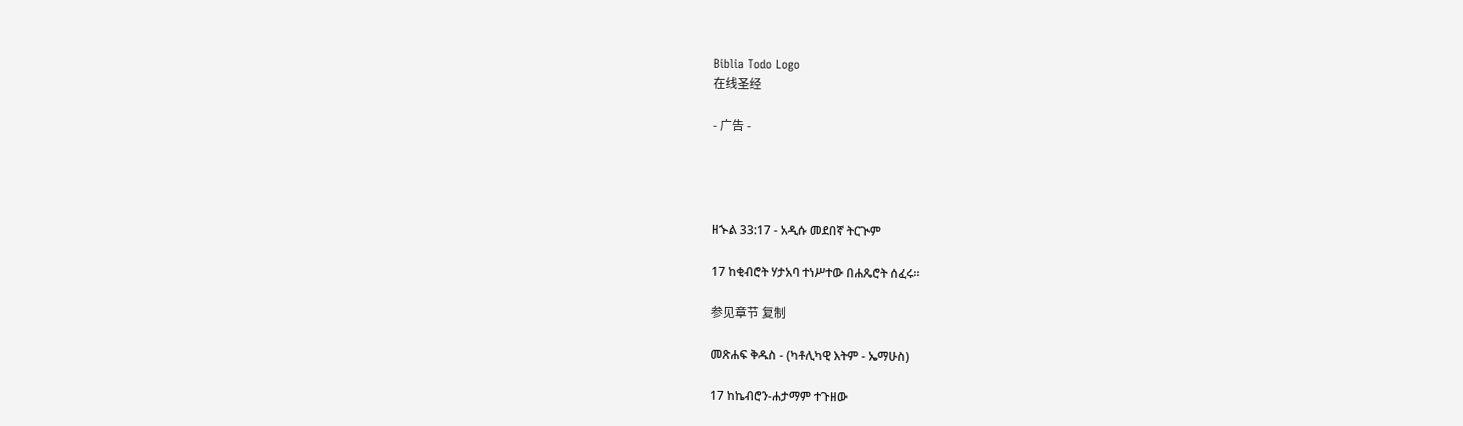Biblia Todo Logo
在线圣经

- 广告 -




ዘኍል 33:17 - አዲሱ መደበኛ ትርጒም

17 ከቂብሮት ሃታአባ ተነሥተው በሐጼሮት ሰፈሩ።

参见章节 复制

መጽሐፍ ቅዱስ - (ካቶሊካዊ እትም - ኤማሁስ)

17 ከኬብሮን-ሐታማም ተጉዘው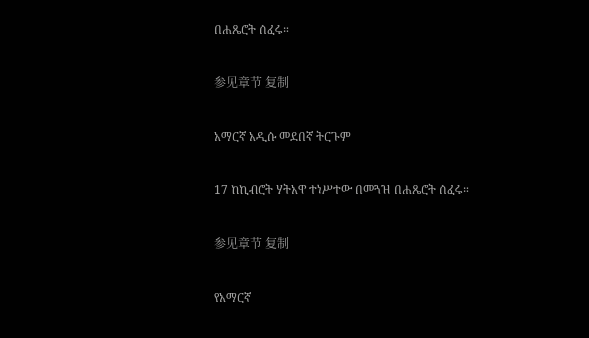በሐጼሮት ሰፈሩ።

参见章节 复制

አማርኛ አዲሱ መደበኛ ትርጉም

17 ከኪብሮት ሃትአዋ ተነሥተው በመጓዝ በሐጼሮት ሰፈሩ።

参见章节 复制

የአማርኛ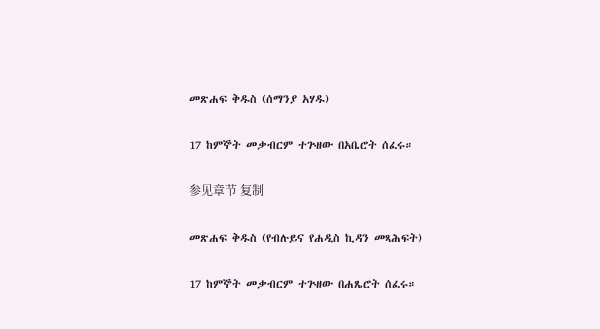መጽሐፍ ቅዱስ (ሰማንያ አሃዱ)

17 ከምኞት መቃብርም ተጕዘው በአቤሮት ሰፈሩ።

参见章节 复制

መጽሐፍ ቅዱስ (የብሉይና የሐዲስ ኪዳን መጻሕፍት)

17 ከምኞት መቃብርም ተጕዘው በሐጼሮት ሰፈሩ።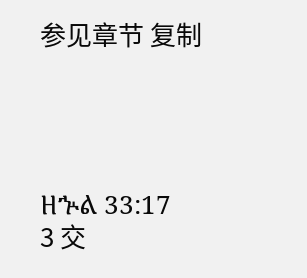参见章节 复制




ዘኍል 33:17
3 交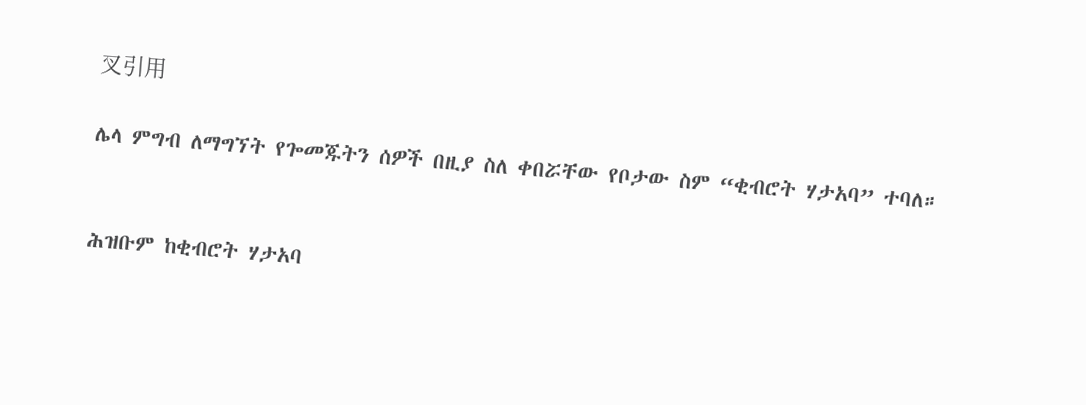叉引用

ሌላ ምግብ ለማግኘት የጐመጁትን ሰዎች በዚያ ስለ ቀበሯቸው የቦታው ስም “ቂብሮት ሃታአባ” ተባለ።


ሕዝቡም ከቂብሮት ሃታአባ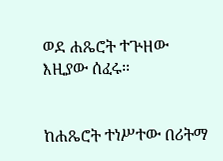ወደ ሐጼሮት ተጕዘው እዚያው ሰፈሩ።


ከሐጼሮት ተነሥተው በሪትማ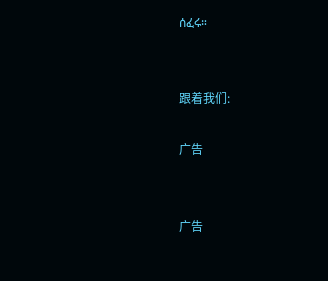ሰፈሩ።


跟着我们:

广告


广告